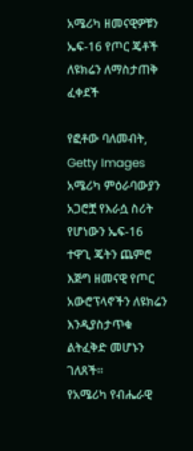አሜሪካ ዘመናዊዎቹን ኤፍ-16 የጦር ጄቶች ለዩክሬን ለማስታጠቅ ፈቀደች

የፎቶው ባለመብት, Getty Images
አሜሪካ ምዕራባውያን አጋሮቿ የእራሷ ስሪት የሆነውን ኤፍ-16 ተዋጊ ጄትን ጨምሮ እጅግ ዘመናዊ የጦር አውሮፕላኖችን ለዩክሬን እንዲያስታጥቁ ልትፈቅድ መሆኑን ገለጸች።
የአሜሪካ የብሔራዊ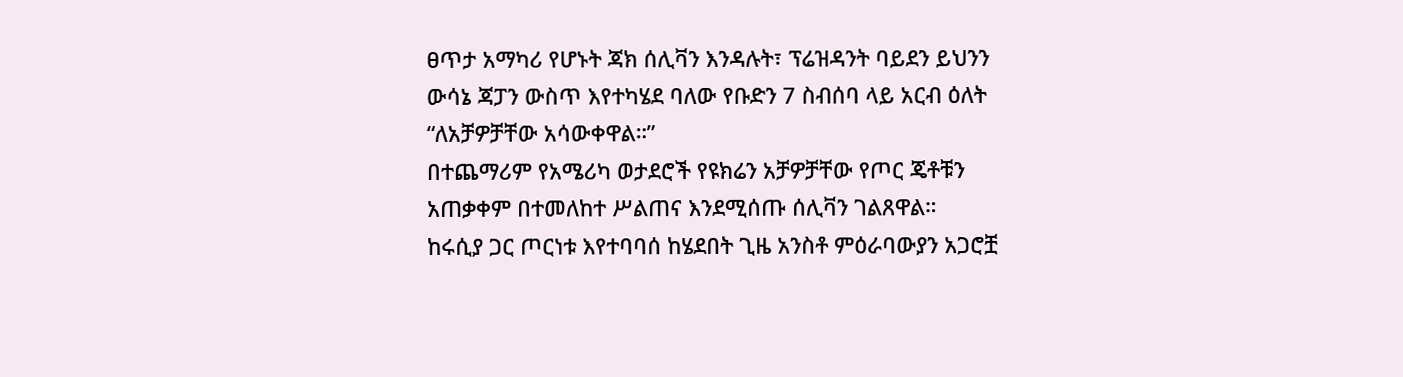ፀጥታ አማካሪ የሆኑት ጃክ ሰሊቫን እንዳሉት፣ ፕሬዝዳንት ባይደን ይህንን ውሳኔ ጃፓን ውስጥ እየተካሄደ ባለው የቡድን 7 ስብሰባ ላይ አርብ ዕለት “ለአቻዎቻቸው አሳውቀዋል።”
በተጨማሪም የአሜሪካ ወታደሮች የዩክሬን አቻዎቻቸው የጦር ጄቶቹን አጠቃቀም በተመለከተ ሥልጠና እንደሚሰጡ ሰሊቫን ገልጸዋል።
ከሩሲያ ጋር ጦርነቱ እየተባባሰ ከሄደበት ጊዜ አንስቶ ምዕራባውያን አጋሮቿ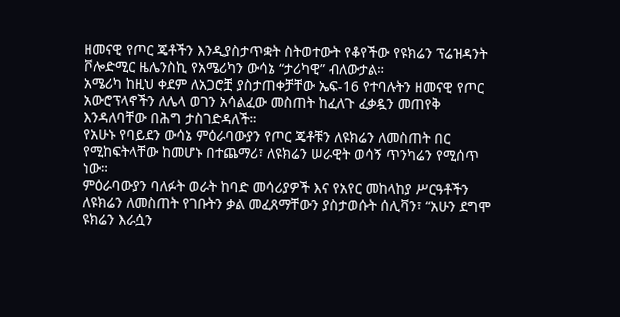ዘመናዊ የጦር ጄቶችን እንዲያስታጥቋት ስትወተውት የቆየችው የዩክሬን ፕሬዝዳንት ቮሎድሚር ዜሌንስኪ የአሜሪካን ውሳኔ “ታሪካዊ” ብለውታል።
አሜሪካ ከዚህ ቀደም ለአጋሮቿ ያስታጠቀቻቸው ኤፍ-16 የተባሉትን ዘመናዊ የጦር አውሮፕላኖችን ለሌላ ወገን አሳልፈው መስጠት ከፈለጉ ፈቃዷን መጠየቅ እንዳለባቸው በሕግ ታስገድዳለች።
የአሁኑ የባይደን ውሳኔ ምዕራባውያን የጦር ጄቶቹን ለዩክሬን ለመስጠት በር የሚከፍትላቸው ከመሆኑ በተጨማሪ፣ ለዩክሬን ሠራዊት ወሳኝ ጥንካሬን የሚሰጥ ነው።
ምዕራባውያን ባለፉት ወራት ከባድ መሳሪያዎች እና የአየር መከላከያ ሥርዓቶችን ለዩክሬን ለመስጠት የገቡትን ቃል መፈጸማቸውን ያስታወሱት ሰሊቫን፣ “አሁን ደግሞ ዩክሬን እራሷን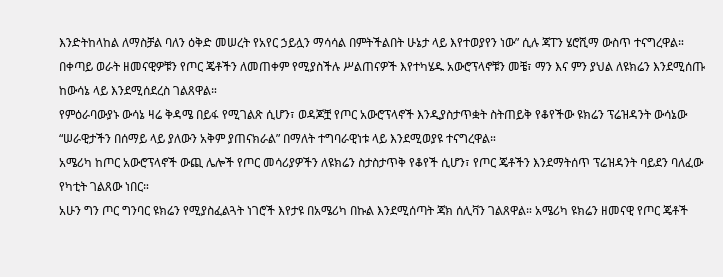እንድትከላከል ለማስቻል ባለን ዕቅድ መሠረት የአየር ኃይሏን ማሳሳል በምትችልበት ሁኔታ ላይ እየተወያየን ነው” ሲሉ ጃፐን ሄሮሺማ ውስጥ ተናግረዋል።
በቀጣይ ወራት ዘመናዊዎቹን የጦር ጄቶችን ለመጠቀም የሚያስችሉ ሥልጠናዎች እየተካሄዱ አውሮፕላኖቹን መቼ፣ ማን እና ምን ያህል ለዩክሬን እንደሚሰጡ ከውሳኔ ላይ እንደሚሰደረስ ገልጸዋል።
የምዕራባውያኑ ውሳኔ ዛሬ ቅዳሜ በይፋ የሚገልጽ ሲሆን፣ ወዳጆቿ የጦር አውሮፕላኖች እንዲያስታጥቋት ስትጠይቅ የቆየችው ዩክሬን ፕሬዝዳንት ውሳኔው “ሠራዊታችን በሰማይ ላይ ያለውን አቅም ያጠናክራል” በማለት ተግባራዊነቱ ላይ እንደሚወያዩ ተናግረዋል።
አሜሪካ ከጦር አውሮፕላኖች ውጪ ሌሎች የጦር መሳሪያዎችን ለዩክሬን ስታስታጥቅ የቆየች ሲሆን፣ የጦር ጄቶችን እንደማትሰጥ ፕሬዝዳንት ባይደን ባለፈው የካቲት ገልጸው ነበር።
አሁን ግን ጦር ግንባር ዩክሬን የሚያስፈልጓት ነገሮች እየታዩ በአሜሪካ በኩል እንደሚሰጣት ጃክ ሰሊቫን ገልጸዋል። አሜሪካ ዩክሬን ዘመናዊ የጦር ጄቶች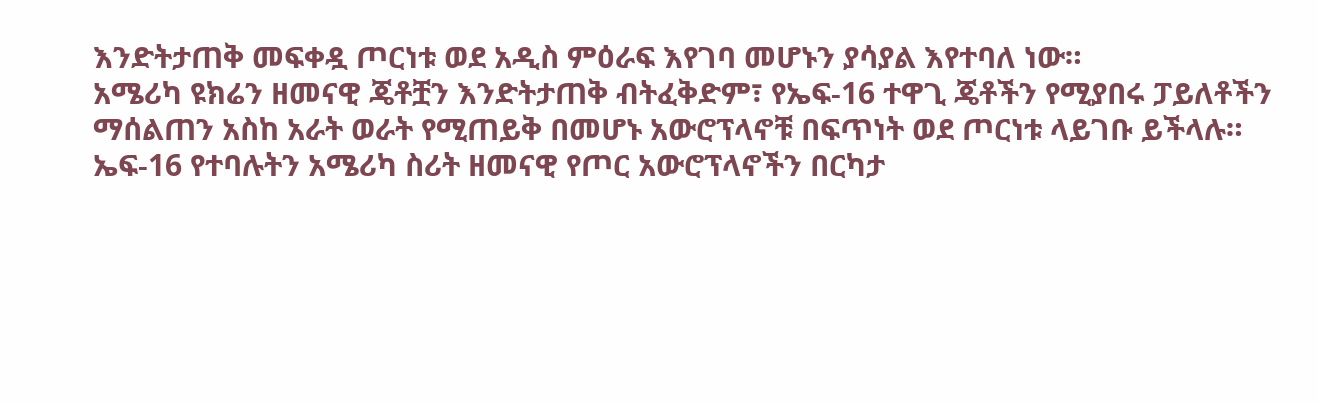እንድትታጠቅ መፍቀዷ ጦርነቱ ወደ አዲስ ምዕራፍ እየገባ መሆኑን ያሳያል እየተባለ ነው።
አሜሪካ ዩክሬን ዘመናዊ ጄቶቿን እንድትታጠቅ ብትፈቅድም፣ የኤፍ-16 ተዋጊ ጄቶችን የሚያበሩ ፓይለቶችን ማሰልጠን አስከ አራት ወራት የሚጠይቅ በመሆኑ አውሮፕላኖቹ በፍጥነት ወደ ጦርነቱ ላይገቡ ይችላሉ።
ኤፍ-16 የተባሉትን አሜሪካ ስሪት ዘመናዊ የጦር አውሮፕላኖችን በርካታ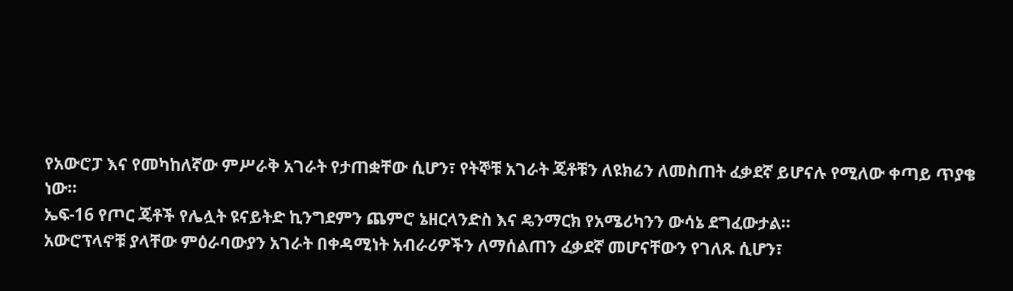የአውሮፓ እና የመካከለኛው ምሥራቅ አገራት የታጠቋቸው ሲሆን፣ የትኞቹ አገራት ጄቶቹን ለዩክሬን ለመስጠት ፈቃደኛ ይሆናሉ የሚለው ቀጣይ ጥያቄ ነው።
ኤፍ-16 የጦር ጄቶች የሌሏት ዩናይትድ ኪንግደምን ጨምሮ ኔዘርላንድስ እና ዴንማርክ የአሜሪካንን ውሳኔ ደግፈውታል።
አውሮፕላኖቹ ያላቸው ምዕራባውያን አገራት በቀዳሚነት አብራሪዎችን ለማሰልጠን ፈቃደኛ መሆናቸውን የገለጹ ሲሆን፣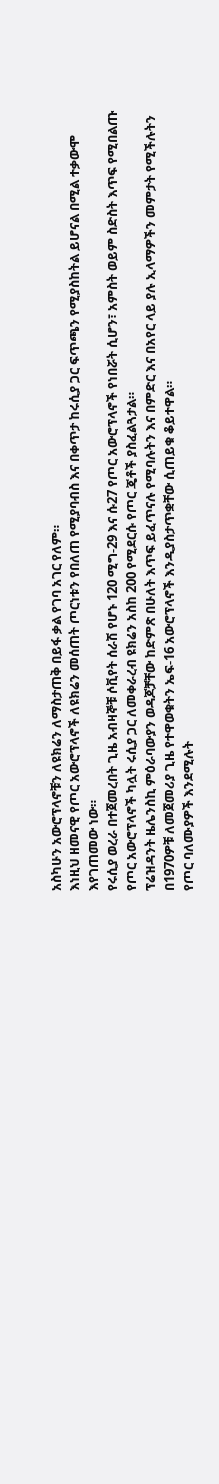አስካሁን አውሮፕላኖቹን ለዩክሬን ለማስታጠቅ በይፋ ቃል የገባ አገር የለም።
እነዚህ ዘመናዊ የጦር አውሮፕላኖች ለዩክሬን መሰጠት ጦርነቱን የበለጠ የሚያባብስ እና በቀጥታ ከሩሲያ ጋር ፍጥጫን የሚያስከትል ይሆናል በሚል ተቃውሞ እየገጠመው ነው።
የሩሲያ ወረራ በተጀመረበት ጊዜ አብዛኞቹ ሶቪየት ሰራሽ የሆኑ 120 ሚግ-29 እና ሱ27 የጦር አውሮፕላኖች የነበሯት ሲሆን፣ አምስት ወይም ስድስት እጥፍ የሚበልጡ የጦር አውሮፕላኖች ካሏት ሩሲያ ጋር ለመቀራረብ ዩክሬን አስከ 200 የሚደርሱ የጦር ጄቶች ያስፈልጓታል።
ፕሬዝዳንት ዜሌንስኪ ምዕራባውያን ወዳጆቻቸው ከድምጽ በሁለት እጥፍ ይፈጥናሉ የሚባሉትን እና በምድር እና በአየር ላይ ያሉ ኢላማዎችን መምታት የሚችሉትን በ1970ዎቹ ለመጀመሪያ ጊዜ የተዋወቁትን ኤፍ-16 አውሮፕላኖች እንዲያስታጥቋቸው ሲጠይቁ ቆይተዋል።
የጦር ባለሙያዎች እንደሚሉት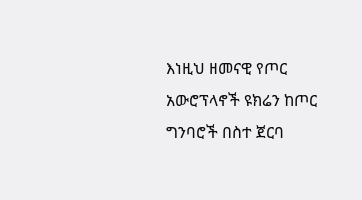እነዚህ ዘመናዊ የጦር አውሮፕላኖች ዩክሬን ከጦር ግንባሮች በስተ ጀርባ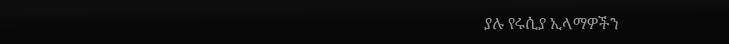ያሉ የሩሲያ ኢላማዎችን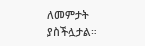ለመምታት ያስችሏታል።